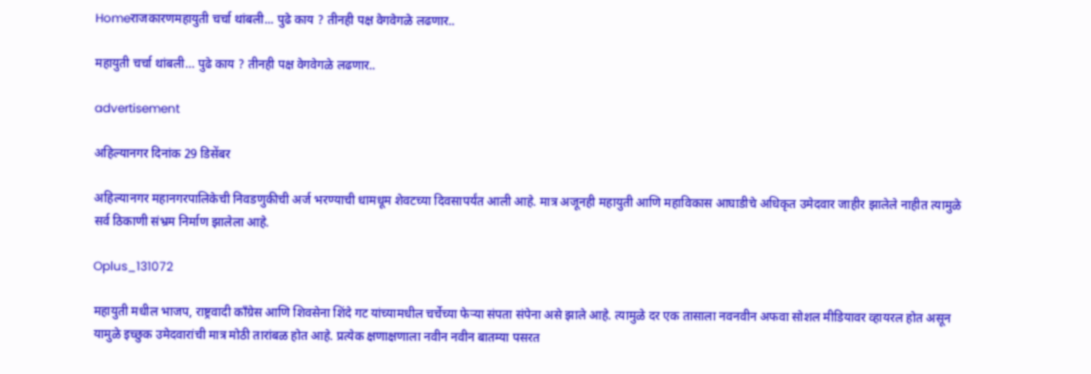Homeराजकारणमहायुती चर्चा थांबली... पुढे काय ? तीनही पक्ष वेगवेगळे लढणार..

महायुती चर्चा थांबली… पुढे काय ? तीनही पक्ष वेगवेगळे लढणार..

advertisement

अहिल्यानगर दिनांक 29 डिसेंबर

अहिल्यानगर महानगरपालिकेची निवडणुकीची अर्ज भरण्याची धामधूम शेवटच्या दिवसापर्यंत आली आहे. मात्र अजूनही महायुती आणि महाविकास आघाडीचे अधिकृत उमेदवार जाहीर झालेले नाहीत त्यामुळे सर्व ठिकाणी संभ्रम निर्माण झालेला आहे.

Oplus_131072

महायुती मधील भाजप, राष्ट्रवादी काँग्रेस आणि शिवसेना शिंदे गट यांच्यामधील चर्चेच्या फेऱ्या संपता संपेना असे झाले आहे. त्यामुळे दर एक तासाला नवनवीन अफवा सोशल मीडियावर व्हायरल होत असून यामुळे इच्छुक उमेदवारांची मात्र मोठी तारांबळ होत आहे. प्रत्येक क्षणाक्षणाला नवीन नवीन बातम्या पसरत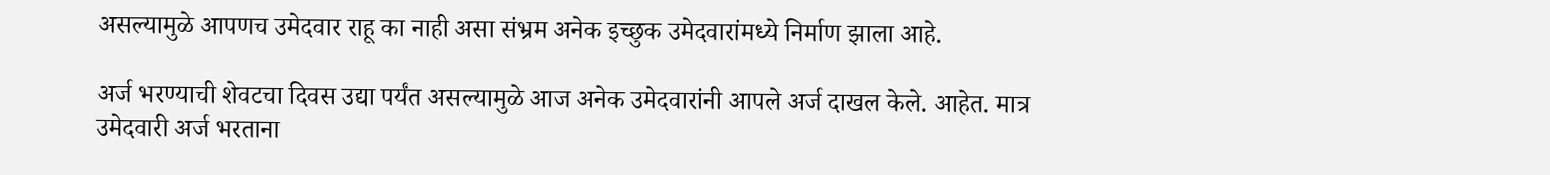असल्यामुळे आपणच उमेदवार राहू का नाही असा संभ्रम अनेक इच्छुक उमेदवारांमध्ये निर्माण झाला आहे.

अर्ज भरण्याची शेवटचा दिवस उद्या पर्यंत असल्यामुळे आज अनेक उमेदवारांनी आपले अर्ज दाखल केले. आहेत. मात्र उमेदवारी अर्ज भरताना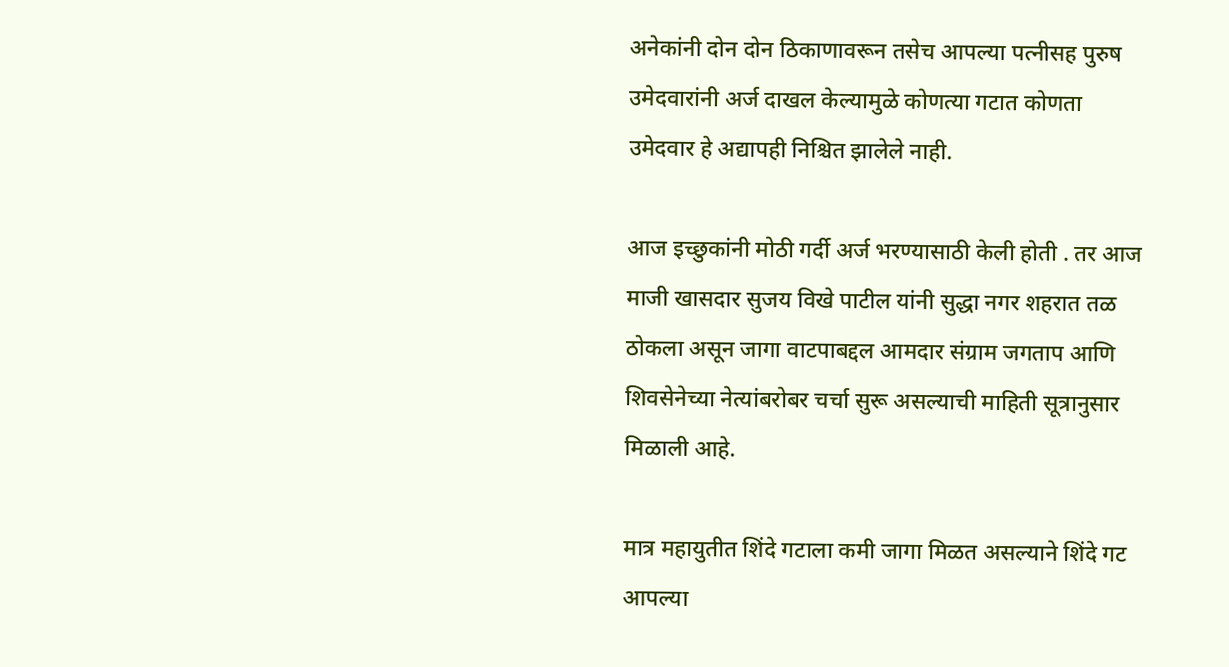अनेकांनी दोन दोन ठिकाणावरून तसेच आपल्या पत्नीसह पुरुष उमेदवारांनी अर्ज दाखल केल्यामुळे कोणत्या गटात कोणता उमेदवार हे अद्यापही निश्चित झालेले नाही.

आज इच्छुकांनी मोठी गर्दी अर्ज भरण्यासाठी केली होती . तर आज माजी खासदार सुजय विखे पाटील यांनी सुद्धा नगर शहरात तळ ठोकला असून जागा वाटपाबद्दल आमदार संग्राम जगताप आणि शिवसेनेच्या नेत्यांबरोबर चर्चा सुरू असल्याची माहिती सूत्रानुसार मिळाली आहे.

मात्र महायुतीत शिंदे गटाला कमी जागा मिळत असल्याने शिंदे गट आपल्या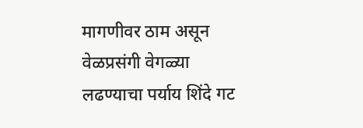मागणीवर ठाम असून वेळप्रसंगी वेगळ्या लढण्याचा पर्याय शिंदे गट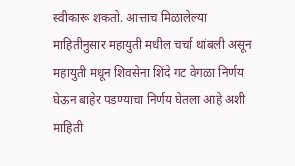स्वीकारू शकतो. आत्ताच मिळालेल्या माहितीनुसार महायुती मधील चर्चा थांबली असून महायुती मधून शिवसेना शिंदे गट वेगळा निर्णय घेऊन बाहेर पडण्याचा निर्णय घेतला आहे अशी माहिती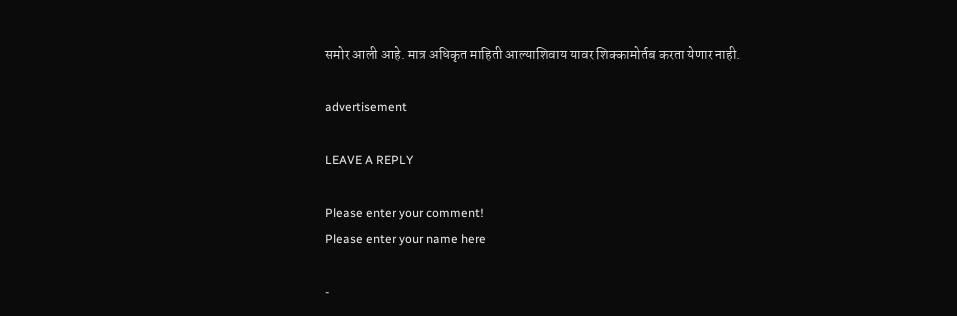समोर आली आहे. मात्र अधिकृत माहिती आल्याशिवाय यावर शिक्कामोर्तब करता येणार नाही.

advertisement

LEAVE A REPLY

Please enter your comment!
Please enter your name here

-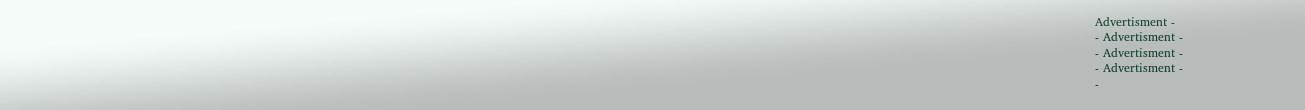Advertisment -
- Advertisment -
- Advertisment -
- Advertisment -
-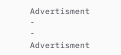Advertisment -
- Advertisment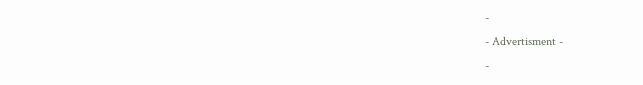-
- Advertisment -
-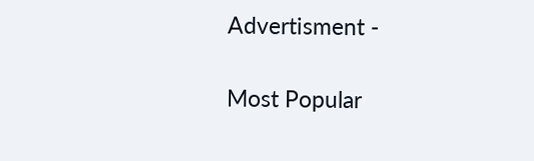Advertisment -

Most Popular